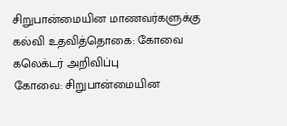சிறுபான்மையின மாணவர்களுக்கு கல்வி உதவித்தொகை: கோவை கலெக்டர் அறிவிப்பு
கோவை: சிறுபான்மையின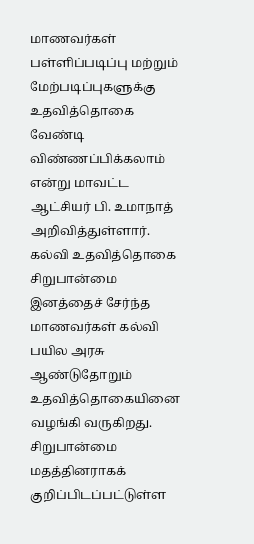மாணவர்கள் பள்ளிப்படிப்பு மற்றும் மேற்படிப்புகளுக்கு உதவித்தொகை வேண்டி விண்ணப்பிக்கலாம் என்று மாவட்ட ஆட்சியர் பி. உமாநாத் அறிவித்துள்ளார்.
கல்வி உதவித்தொகை
சிறுபான்மை இனத்தைச் சேர்ந்த மாணவர்கள் கல்வி பயில அரசு ஆண்டுதோறும் உதவித்தொகையினை வழங்கி வருகிறது. சிறுபான்மை மதத்தினராகக் குறிப்பிடப்பட்டுள்ள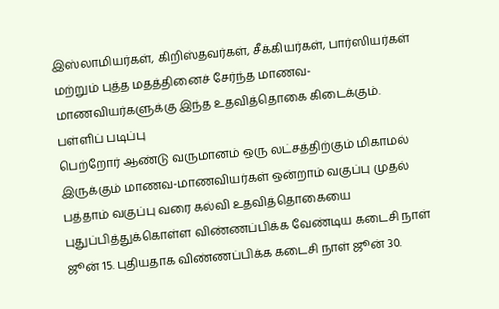இஸ்லாமியர்கள், கிறிஸ்தவர்கள், சீக்கியர்கள், பார்ஸியர்கள் மற்றும் புத்த மதத்தினைச் சேர்ந்த மாணவ-மாணவியர்களுக்கு இந்த உதவித்தொகை கிடைக்கும்.
பள்ளிப் படிப்பு
பெற்றோர் ஆண்டு வருமானம் ஒரு லட்சத்திற்கும் மிகாமல் இருக்கும் மாணவ-மாணவியர்கள் ஒன்றாம் வகுப்பு முதல் பத்தாம் வகுப்பு வரை கல்வி உதவித்தொகையை புதுப்பித்துக்கொள்ள விண்ணப்பிக்க வேண்டிய கடைசி நாள் ஜூன் 15. புதியதாக விண்ணப்பிக்க கடைசி நாள் ஜூன் 30.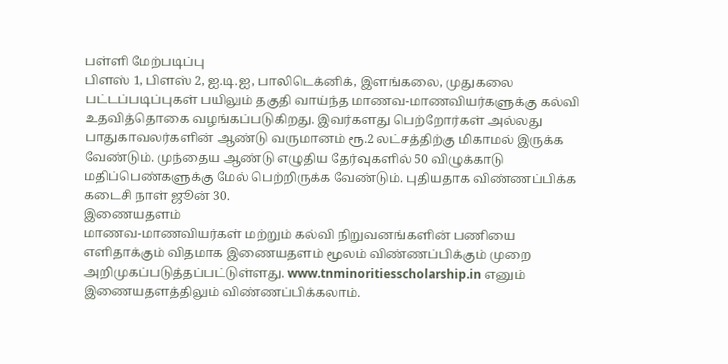பள்ளி மேற்படிப்பு
பிளஸ் 1, பிளஸ் 2, ஐ.டி.ஐ, பாலிடெக்னிக், இளங்கலை, முதுகலை பட்டப்படிப்புகள் பயிலும் தகுதி வாய்ந்த மாணவ-மாணவியர்களுக்கு கல்வி உதவித்தொகை வழங்கப்படுகிறது. இவர்களது பெற்றோர்கள் அல்லது பாதுகாவலர்களின் ஆண்டு வருமானம் ரூ.2 லட்சத்திற்கு மிகாமல் இருக்க வேண்டும். முந்தைய ஆண்டு எழுதிய தேர்வுகளில் 50 விழுக்காடு மதிப்பெண்களுக்கு மேல் பெற்றிருக்க வேண்டும். புதியதாக விண்ணப்பிக்க கடைசி நாள் ஜூன் 30.
இணையதளம்
மாணவ-மாணவியர்கள் மற்றும் கல்வி நிறுவனங்களின் பணியை எளிதாக்கும் விதமாக இணையதளம் மூலம் விண்ணப்பிக்கும் முறை அறிமுகப்படுத்தப்பட்டுள்ளது. www.tnminoritiesscholarship.in எனும் இணையதளத்திலும் விண்ணப்பிக்கலாம்.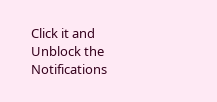Click it and Unblock the Notifications